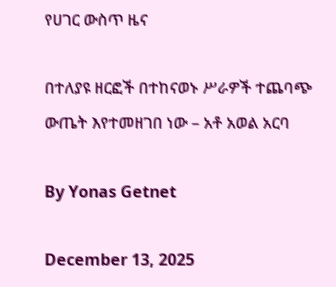የሀገር ውስጥ ዜና

በተለያዩ ዘርፎች በተከናወኑ ሥራዎች ተጨባጭ ውጤት እየተመዘገበ ነው – አቶ አወል አርባ

By Yonas Getnet

December 13, 2025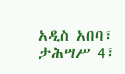አዲስ አበባ፣ ታሕሣሥ 4፣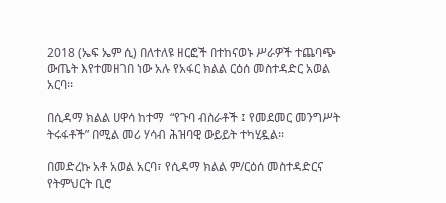2018 (ኤፍ ኤም ሲ) በለተለዩ ዘርፎች በተከናወኑ ሥራዎች ተጨባጭ ውጤት እየተመዘገበ ነው አሉ የአፋር ክልል ርዕሰ መስተዳድር አወል አርባ፡፡

በሲዳማ ክልል ሀዋሳ ከተማ  “የጉባ ብስራቶች ፤ የመደመር መንግሥት ትሩፋቶች” በሚል መሪ ሃሳብ ሕዝባዊ ውይይት ተካሂዷል፡፡

በመድረኩ አቶ አወል አርባ፣ የሲዳማ ክልል ም/ርዕሰ መስተዳድርና የትምህርት ቢሮ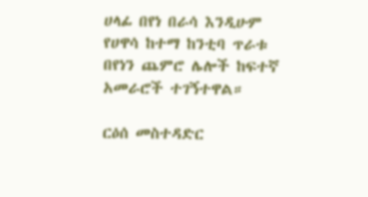ሀላፊ በየነ በራሳ እንዲሁም የሀዋሳ ከተማ ከንቲባ ጥራቱ በየነን ጨምሮ ሌሎች ከፍተኛ አመራሮች ተገኝተዋል።

ርዕሰ መስተዳድር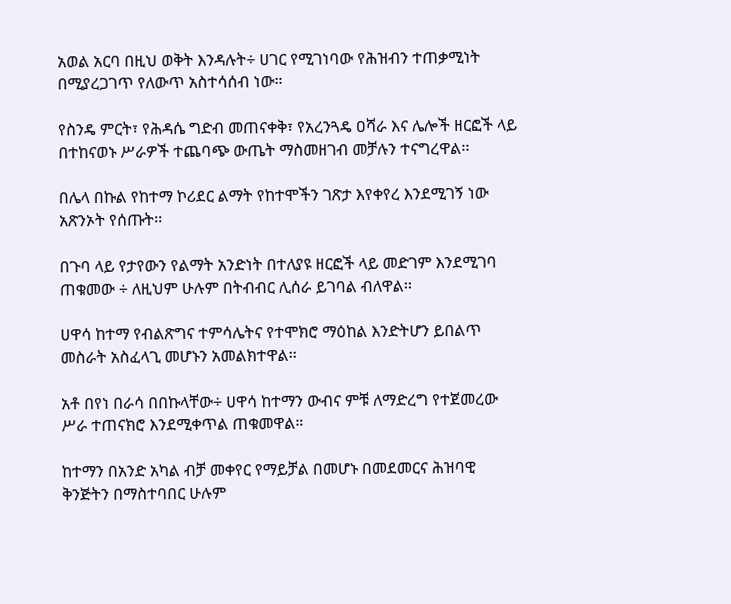አወል አርባ በዚህ ወቅት እንዳሉት÷ ሀገር የሚገነባው የሕዝብን ተጠቃሚነት በሚያረጋገጥ የለውጥ አስተሳሰብ ነው።

የስንዴ ምርት፣ የሕዳሴ ግድብ መጠናቀቅ፣ የአረንጓዴ ዐሻራ እና ሌሎች ዘርፎች ላይ በተከናወኑ ሥራዎች ተጨባጭ ውጤት ማስመዘገብ መቻሉን ተናግረዋል፡፡

በሌላ በኩል የከተማ ኮሪደር ልማት የከተሞችን ገጽታ እየቀየረ እንደሚገኝ ነው አጽንኦት የሰጡት፡፡

በጉባ ላይ የታየውን የልማት አንድነት በተለያዩ ዘርፎች ላይ መድገም እንደሚገባ ጠቁመው ÷ ለዚህም ሁሉም በትብብር ሊሰራ ይገባል ብለዋል፡፡

ሀዋሳ ከተማ የብልጽግና ተምሳሌትና የተሞክሮ ማዕከል እንድትሆን ይበልጥ መስራት አስፈላጊ መሆኑን አመልክተዋል፡፡

አቶ በየነ በራሳ በበኩላቸው÷ ሀዋሳ ከተማን ውብና ምቹ ለማድረግ የተጀመረው ሥራ ተጠናክሮ እንደሚቀጥል ጠቁመዋል።

ከተማን በአንድ አካል ብቻ መቀየር የማይቻል በመሆኑ በመደመርና ሕዝባዊ ቅንጅትን በማስተባበር ሁሉም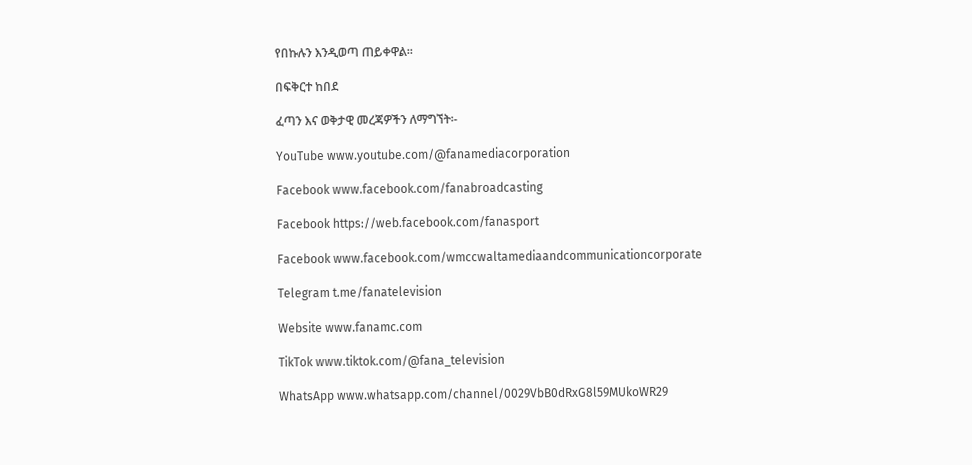የበኩሉን እንዲወጣ ጠይቀዋል፡፡

በፍቅርተ ከበደ

ፈጣን እና ወቅታዊ መረጃዎችን ለማግኘት፡-

YouTube www.youtube.com/@fanamediacorporation

Facebook www.facebook.com/fanabroadcasting

Facebook https://web.facebook.com/fanasport

Facebook www.facebook.com/wmccwaltamediaandcommunicationcorporate

Telegram t.me/fanatelevision

Website www.fanamc.com

TikTok www.tiktok.com/@fana_television

WhatsApp www.whatsapp.com/channel/0029VbB0dRxG8l59MUkoWR29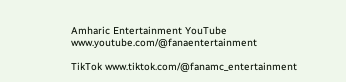Amharic Entertainment YouTube www.youtube.com/@fanaentertainment

TikTok www.tiktok.com/@fanamc_entertainment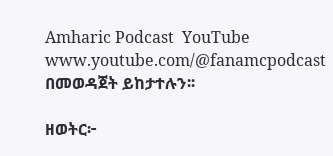Amharic Podcast  YouTube www.youtube.com/@fanamcpodcast በመወዳጀት ይከታተሉን፡፡

ዘወትር፦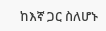ከእኛ ጋር ስለሆኑ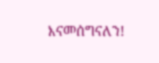እናመሰግናለን!